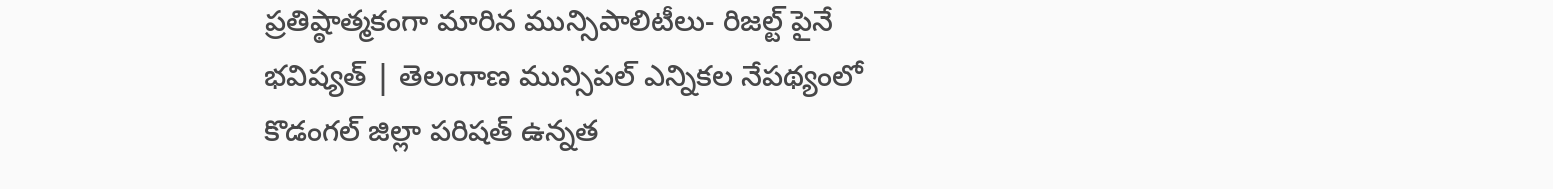ప్రతిష్ఠాత్మకంగా మారిన మున్సిపాలిటీలు- రిజల్ట్ పైనే భవిష్యత్ | తెలంగాణ మున్సిపల్ ఎన్నికల నేపథ్యంలో కొడంగల్ జిల్లా పరిషత్ ఉన్నత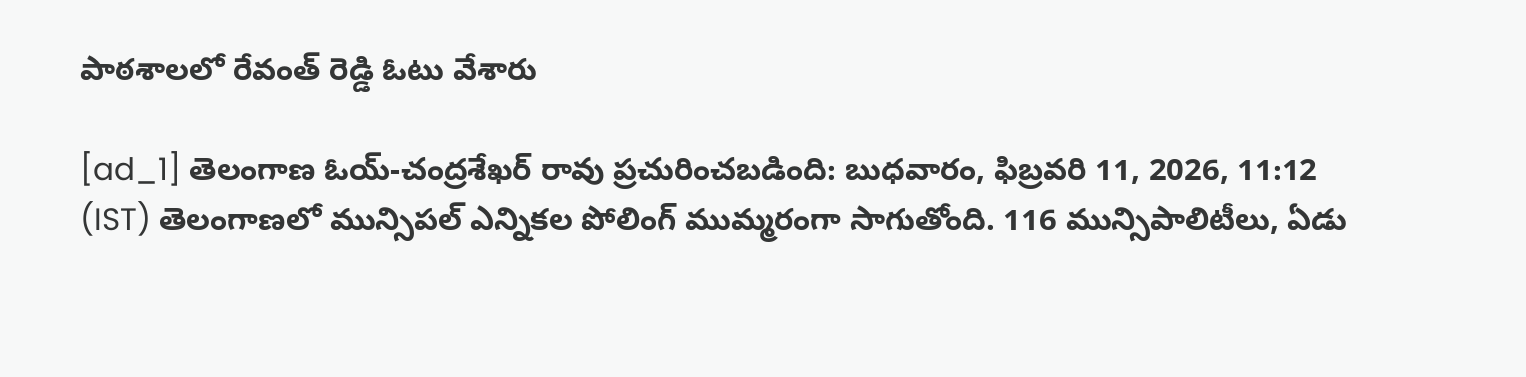పాఠశాలలో రేవంత్ రెడ్డి ఓటు వేశారు

[ad_1] తెలంగాణ ఓయ్-చంద్రశేఖర్ రావు ప్రచురించబడింది: బుధవారం, ఫిబ్రవరి 11, 2026, 11:12 (IST) తెలంగాణలో మున్సిపల్ ఎన్నికల పోలింగ్ ముమ్మరంగా సాగుతోంది. 116 మున్సిపాలిటీలు, ఏడు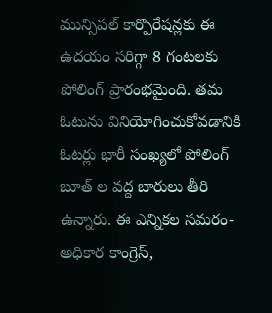మున్సిపల్ కార్పొరేషన్లకు ఈ ఉదయం సరిగ్గా 8 గంటలకు పోలింగ్ ప్రారంభమైంది. తమ ఓటును వినియోగించుకోవడానికి ఓటర్లు భారీ సంఖ్యలో పోలింగ్ బూత్ ల వద్ద బారులు తీరి ఉన్నారు. ఈ ఎన్నికల సమరం- అధికార కాంగ్రెస్,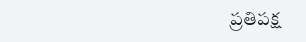ప్రతిపక్ష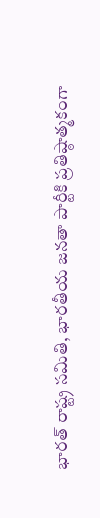భారత్ రాష్ట్ర సమితి, భారతీయ జనతా పార్టీకి ప్రతిష్ఠాత్మకంగా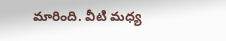మారింది. వీటి మధ్య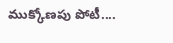ముక్కోణపు పోటీ....